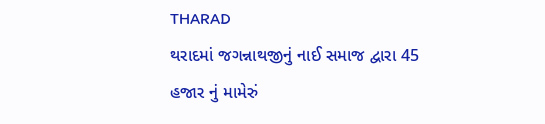THARAD
થરાદમાં જગન્નાથજીનું નાઈ સમાજ દ્વારા 45 હજાર નું મામેરું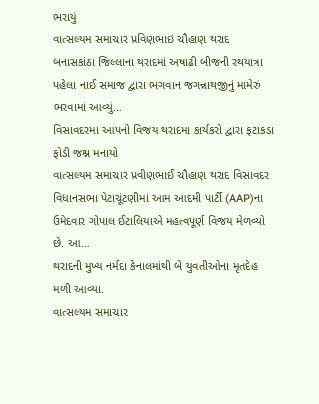ભરાયું
વાત્સલ્યમ સમાચાર પ્રવિણભાઇ ચૌહાણ થરાદ બનાસકાંઠા જિલ્લાના થરાદમાં અષાઢી બીજની રથયાત્રા પહેલા નાઈ સમાજ દ્વારા ભગવાન જગન્નાથજીનું મામેરું ભરવામાં આવ્યું…
વિસાવદરમા આપનો વિજય થરાદમા કાર્યકરો દ્વારા ફટાકડા ફોડી જશ્ન મનાયો
વાત્સલ્યમ સમાચાર પ્રવીણભાઈ ચૌહાણ થરાદ વિસાવદર વિધાનસભા પેટાચૂંટણીમાં આમ આદમી પાર્ટી (AAP)ના ઉમેદવાર ગોપાલ ઈટાલિયાએ મહત્વપૂર્ણ વિજય મેળવ્યો છે. આ…
થરાદની મુખ્ય નર્મદા કેનાલમાંથી બે યુવતીઓના મૃતદેહ મળી આવ્યા.
વાત્સલ્યમ સમાચાર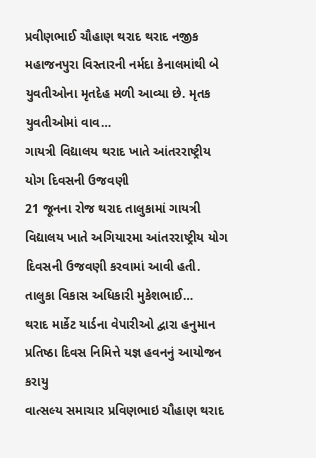પ્રવીણભાઈ ચૌહાણ થરાદ થરાદ નજીક મહાજનપુરા વિસ્તારની નર્મદા કેનાલમાંથી બે યુવતીઓના મૃતદેહ મળી આવ્યા છે. મૃતક યુવતીઓમાં વાવ…
ગાયત્રી વિદ્યાલય થરાદ ખાતે આંતરરાષ્ટ્રીય યોગ દિવસની ઉજવણી
21 જૂનના રોજ થરાદ તાલુકામાં ગાયત્રી વિદ્યાલય ખાતે અગિયારમા આંતરરાષ્ટ્રીય યોગ દિવસની ઉજવણી કરવામાં આવી હતી. તાલુકા વિકાસ અધિકારી મુકેશભાઈ…
થરાદ માર્કેટ યાર્ડના વેપારીઓ દ્વારા હનુમાન પ્રતિષ્ઠા દિવસ નિમિત્તે યજ્ઞ હવનનું આયોજન કરાયુ
વાત્સલ્ય સમાચાર પ્રવિણભાઇ ચૌહાણ થરાદ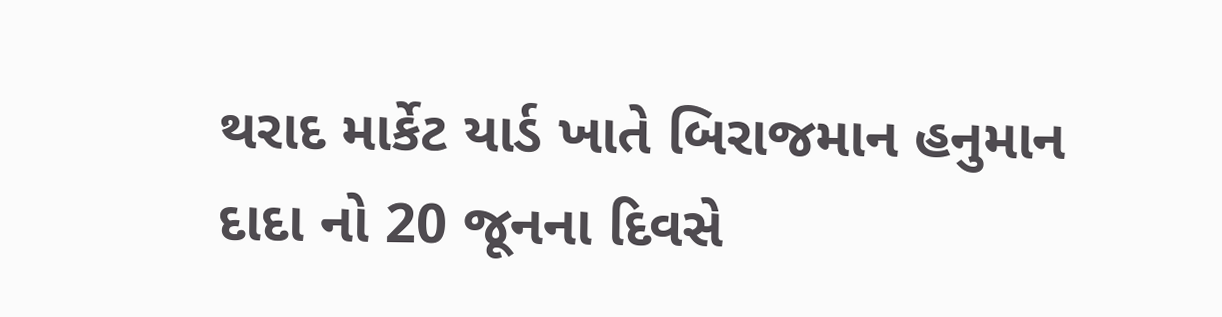થરાદ માર્કેટ યાર્ડ ખાતે બિરાજમાન હનુમાન દાદા નો 20 જૂનના દિવસે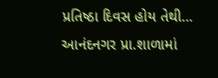પ્રતિષ્ઠા દિવસ હોય તેથી…
આનંદનગર પ્રા.શાળામાં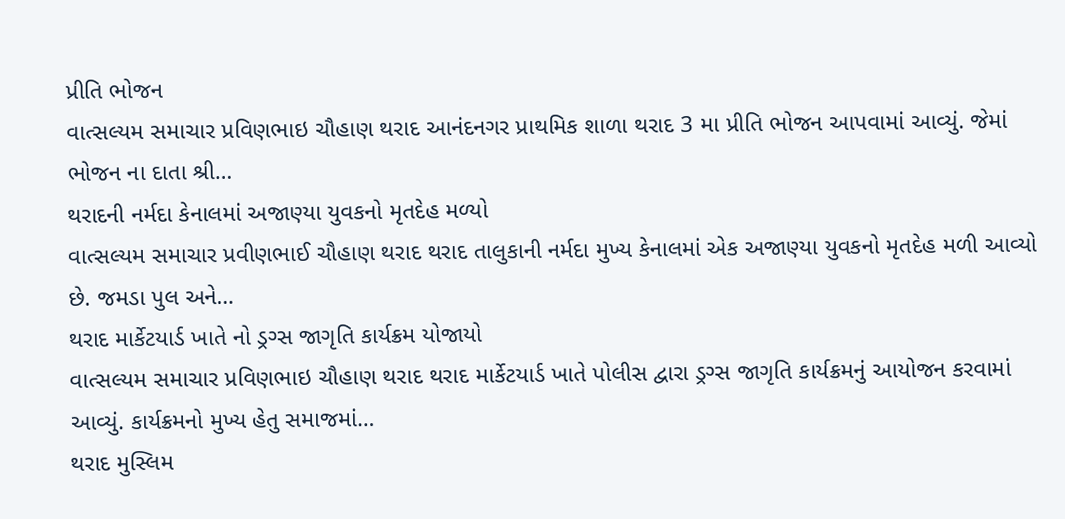પ્રીતિ ભોજન
વાત્સલ્યમ સમાચાર પ્રવિણભાઇ ચૌહાણ થરાદ આનંદનગર પ્રાથમિક શાળા થરાદ 3 મા પ્રીતિ ભોજન આપવામાં આવ્યું. જેમાં ભોજન ના દાતા શ્રી…
થરાદની નર્મદા કેનાલમાં અજાણ્યા યુવકનો મૃતદેહ મળ્યો
વાત્સલ્યમ સમાચાર પ્રવીણભાઈ ચૌહાણ થરાદ થરાદ તાલુકાની નર્મદા મુખ્ય કેનાલમાં એક અજાણ્યા યુવકનો મૃતદેહ મળી આવ્યો છે. જમડા પુલ અને…
થરાદ માર્કેટયાર્ડ ખાતે નો ડ્રગ્સ જાગૃતિ કાર્યક્રમ યોજાયો
વાત્સલ્યમ સમાચાર પ્રવિણભાઇ ચૌહાણ થરાદ થરાદ માર્કેટયાર્ડ ખાતે પોલીસ દ્વારા ડ્રગ્સ જાગૃતિ કાર્યક્રમનું આયોજન કરવામાં આવ્યું. કાર્યક્રમનો મુખ્ય હેતુ સમાજમાં…
થરાદ મુસ્લિમ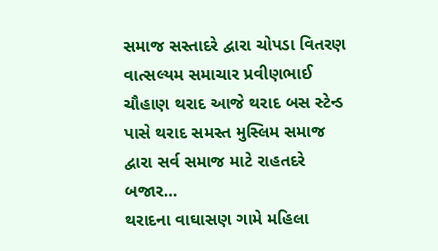સમાજ સસ્તાદરે દ્વારા ચોપડા વિતરણ
વાત્સલ્યમ સમાચાર પ્રવીણભાઈ ચૌહાણ થરાદ આજે થરાદ બસ સ્ટેન્ડ પાસે થરાદ સમસ્ત મુસ્લિમ સમાજ દ્વારા સર્વ સમાજ માટે રાહતદરે બજાર…
થરાદના વાઘાસણ ગામે મહિલા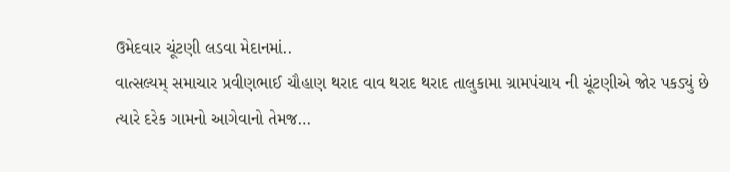ઉમેદવાર ચૂંટણી લડવા મેદાનમાં..
વાત્સલ્યમ્ સમાચાર પ્રવીણભાઈ ચૌહાણ થરાદ વાવ થરાદ થરાદ તાલુકામા ગ્રામપંચાય ની ચૂંટણીએ જોર પકડ્યું છે ત્યારે દરેક ગામનો આગેવાનો તેમજ…